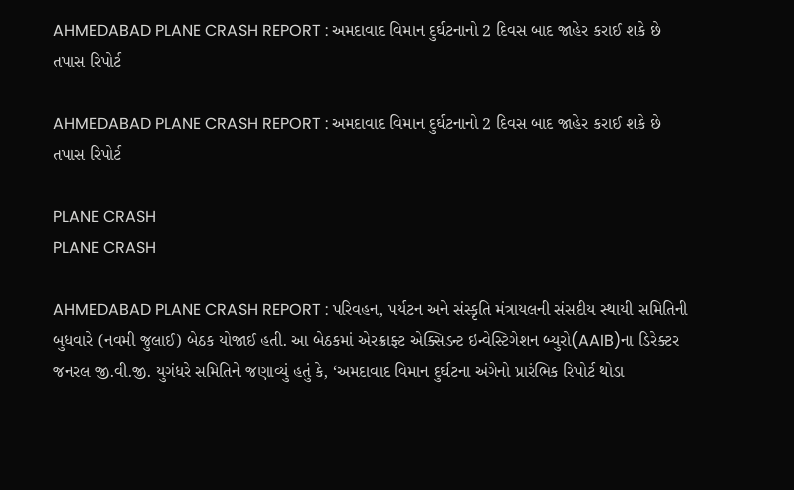AHMEDABAD PLANE CRASH REPORT : અમદાવાદ વિમાન દુર્ઘટનાનો 2 દિવસ બાદ જાહેર કરાઈ શકે છે તપાસ રિપોર્ટ

AHMEDABAD PLANE CRASH REPORT : અમદાવાદ વિમાન દુર્ઘટનાનો 2 દિવસ બાદ જાહેર કરાઈ શકે છે તપાસ રિપોર્ટ

PLANE CRASH
PLANE CRASH

AHMEDABAD PLANE CRASH REPORT : પરિવહન, પર્યટન અને સંસ્કૃતિ મંત્રાયલની સંસદીય સ્થાયી સમિતિની બુધવારે (નવમી જુલાઈ) બેઠક યોજાઈ હતી. આ બેઠકમાં એરક્રાફ્ટ એક્સિડન્ટ ઇન્વેસ્ટિગેશન બ્યુરો(AAIB)ના ડિરેક્ટર જનરલ જી.વી.જી. યુગંધરે સમિતિને જણાવ્યું હતું કે, ‘અમદાવાદ વિમાન દુર્ઘટના અંગેનો પ્રારંભિક રિપોર્ટ થોડા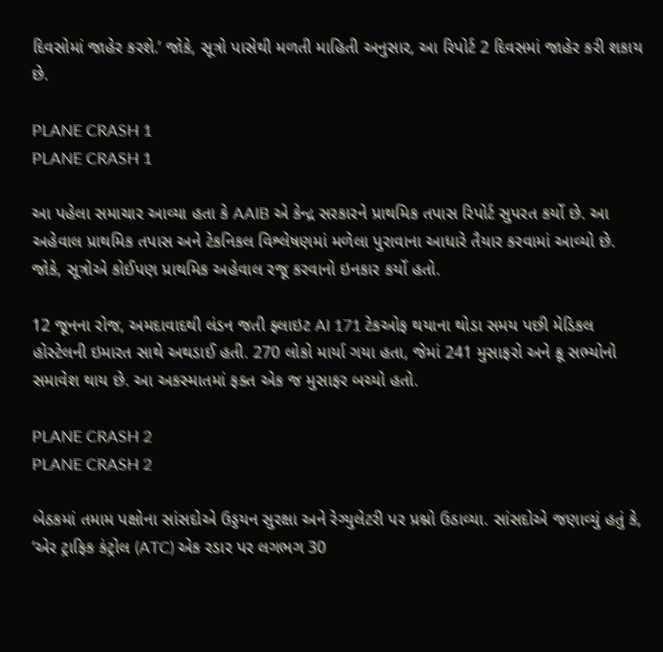દિવસોમાં જાહેર કરશે.’ જોકે, સૂત્રો પાસેથી મળતી માહિતી અનુસાર, આ રિપોર્ટ 2 દિવસમાં જાહેર કરી શકાય છે.

PLANE CRASH 1
PLANE CRASH 1

આ પહેલા સમાચાર આવ્યા હતા કે AAIB એ કેન્દ્ર સરકારને પ્રાથમિક તપાસ રિપોર્ટ સુપરત કર્યો છે. આ અહેવાલ પ્રાથમિક તપાસ અને ટેકનિકલ વિશ્લેષણમાં મળેલા પુરાવાના આધારે તૈયાર કરવામાં આવ્યો છે. જોકે, સૂત્રોએ કોઈપણ પ્રાથમિક અહેવાલ રજૂ કરવાનો ઇનકાર કર્યો હતો.

12 જૂનના રોજ, અમદાવાદથી લંડન જતી ફ્લાઇટ AI 171 ટેકઓફ થયાના થોડા સમય પછી મેડિકલ હોસ્ટેલની ઇમારત સાથે અથડાઈ હતી. 270 લોકો માર્યા ગયા હતા, જેમાં 241 મુસાફરો અને ક્રૂ સભ્યોનો સમાવેશ થાય છે. આ અકસ્માતમાં ફક્ત એક જ મુસાફર બચ્યો હતો.

PLANE CRASH 2
PLANE CRASH 2

બેઠકમાં તમામ પક્ષોના સાંસદોએ ઉડ્ડયન સુરક્ષા અને રેગ્યુલેટરી પર પ્રશ્નો ઉઠાવ્યા. સાંસદોએ જણાવ્યું હતું કે, ‘એર ટ્રાફિક કંટ્રોલ (ATC) એક રડાર પર લગભગ 30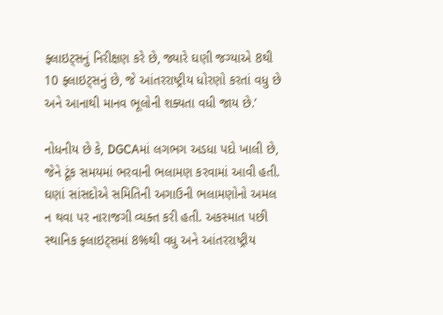ફ્લાઇટ્સનું નિરીક્ષણ કરે છે, જ્યારે ઘણી જગ્યાએ 8થી 10 ફ્લાઇટ્સનું છે, જે આંતરરાષ્ટ્રીય ધોરણો કરતાં વધુ છે અને આનાથી માનવ ભૂલોની શક્યતા વધી જાય છે.’

નોધનીય છે કે, DGCAમાં લગભગ અડધા પદો ખાલી છે, જેને ટૂંક સમયમાં ભરવાની ભલામણ કરવામાં આવી હતી. ઘણાં સાંસદોએ સમિતિની અગાઉની ભલામણોનો અમલ ન થવા પર નારાજગી વ્યક્ત કરી હતી. અકસ્માત પછી સ્થાનિક ફ્લાઇટ્સમાં 8%થી વધુ અને આંતરરાષ્ટ્રીય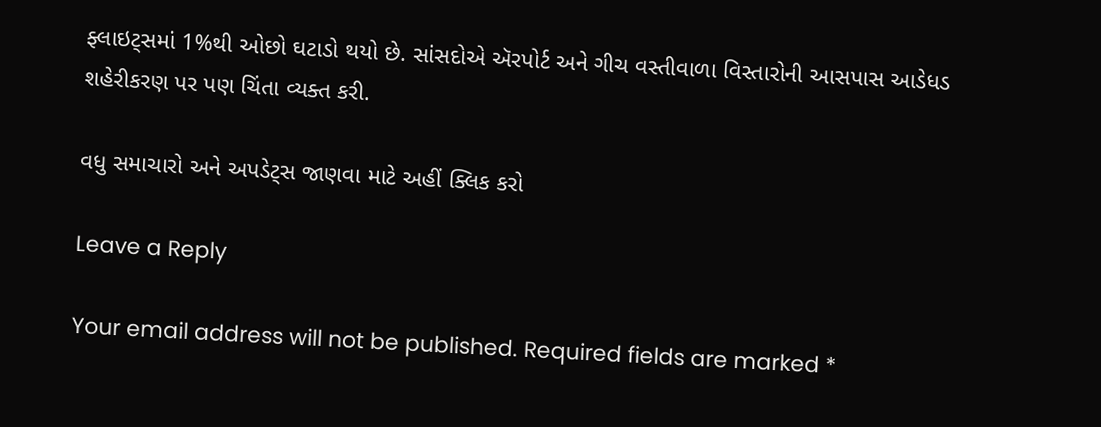ફ્લાઇટ્સમાં 1%થી ઓછો ઘટાડો થયો છે. સાંસદોએ ઍરપોર્ટ અને ગીચ વસ્તીવાળા વિસ્તારોની આસપાસ આડેધડ શહેરીકરણ પર પણ ચિંતા વ્યક્ત કરી.

વધુ સમાચારો અને અપડેટ્સ જાણવા માટે અહીં ક્લિક કરો

Leave a Reply

Your email address will not be published. Required fields are marked *